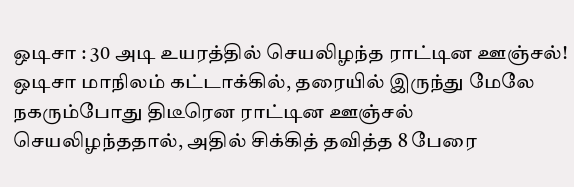ஒடிசா : 30 அடி உயரத்தில் செயலிழந்த ராட்டின ஊஞ்சல்!
ஒடிசா மாநிலம் கட்டாக்கில், தரையில் இருந்து மேலே நகரும்போது திடீரென ராட்டின ஊஞ்சல் செயலிழந்ததால், அதில் சிக்கித் தவித்த 8 பேரை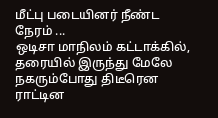மீட்பு படையினர் நீண்ட நேரம் ...
ஒடிசா மாநிலம் கட்டாக்கில், தரையில் இருந்து மேலே நகரும்போது திடீரென ராட்டின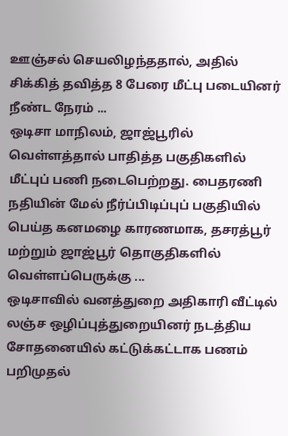ஊஞ்சல் செயலிழந்ததால், அதில் சிக்கித் தவித்த 8 பேரை மீட்பு படையினர் நீண்ட நேரம் ...
ஒடிசா மாநிலம், ஜாஜ்பூரில் வெள்ளத்தால் பாதித்த பகுதிகளில் மீட்புப் பணி நடைபெற்றது. பைதரணி நதியின் மேல் நீர்ப்பிடிப்புப் பகுதியில் பெய்த கனமழை காரணமாக, தசரத்பூர் மற்றும் ஜாஜ்பூர் தொகுதிகளில் வெள்ளப்பெருக்கு ...
ஒடிசாவில் வனத்துறை அதிகாரி வீட்டில் லஞ்ச ஒழிப்புத்துறையினர் நடத்திய சோதனையில் கட்டுக்கட்டாக பணம் பறிமுதல்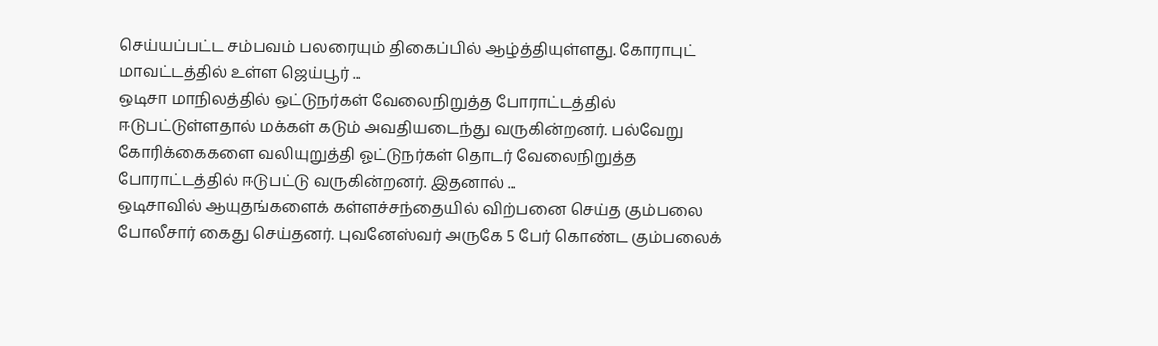செய்யப்பட்ட சம்பவம் பலரையும் திகைப்பில் ஆழ்த்தியுள்ளது. கோராபுட் மாவட்டத்தில் உள்ள ஜெய்பூர் ...
ஒடிசா மாநிலத்தில் ஒட்டுநர்கள் வேலைநிறுத்த போராட்டத்தில் ஈடுபட்டுள்ளதால் மக்கள் கடும் அவதியடைந்து வருகின்றனர். பல்வேறு கோரிக்கைகளை வலியுறுத்தி ஓட்டுநர்கள் தொடர் வேலைநிறுத்த போராட்டத்தில் ஈடுபட்டு வருகின்றனர். இதனால் ...
ஒடிசாவில் ஆயுதங்களைக் கள்ளச்சந்தையில் விற்பனை செய்த கும்பலை போலீசார் கைது செய்தனர். புவனேஸ்வர் அருகே 5 பேர் கொண்ட கும்பலைக்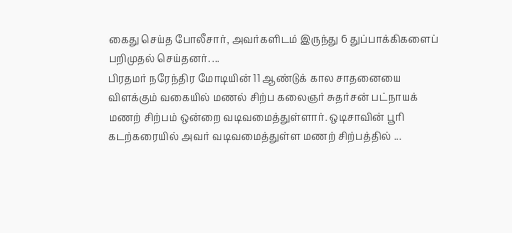கைது செய்த போலீசார், அவர்களிடம் இருந்து 6 துப்பாக்கிகளைப் பறிமுதல் செய்தனர். ...
பிரதமர் நரேந்திர மோடியின் 11 ஆண்டுக் கால சாதனையை விளக்கும் வகையில் மணல் சிற்ப கலைஞர் சுதர்சன் பட்நாயக் மணற் சிற்பம் ஒன்றை வடிவமைத்துள்ளார். ஒடிசாவின் பூரி கடற்கரையில் அவர் வடிவமைத்துள்ள மணற் சிற்பத்தில் ...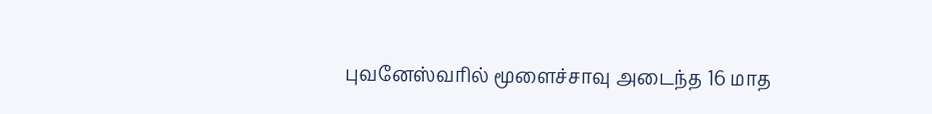புவனேஸ்வரில் மூளைச்சாவு அடைந்த 16 மாத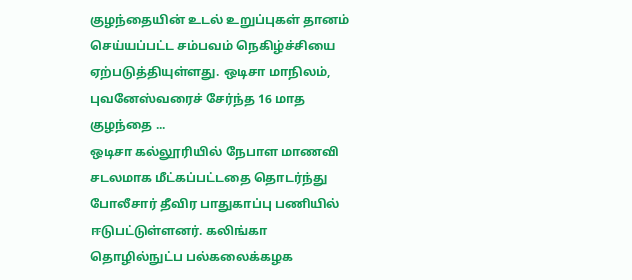குழந்தையின் உடல் உறுப்புகள் தானம் செய்யப்பட்ட சம்பவம் நெகிழ்ச்சியை ஏற்படுத்தியுள்ளது. ஒடிசா மாநிலம், புவனேஸ்வரைச் சேர்ந்த 16 மாத குழந்தை ...
ஒடிசா கல்லூரியில் நேபாள மாணவி சடலமாக மீட்கப்பட்டதை தொடர்ந்து போலீசார் தீவிர பாதுகாப்பு பணியில் ஈடுபட்டுள்ளனர். கலிங்கா தொழில்நுட்ப பல்கலைக்கழக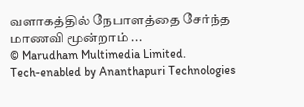வளாகத்தில் நேபாளத்தை சேர்ந்த மாணவி மூன்றாம் ...
© Marudham Multimedia Limited.
Tech-enabled by Ananthapuri Technologies